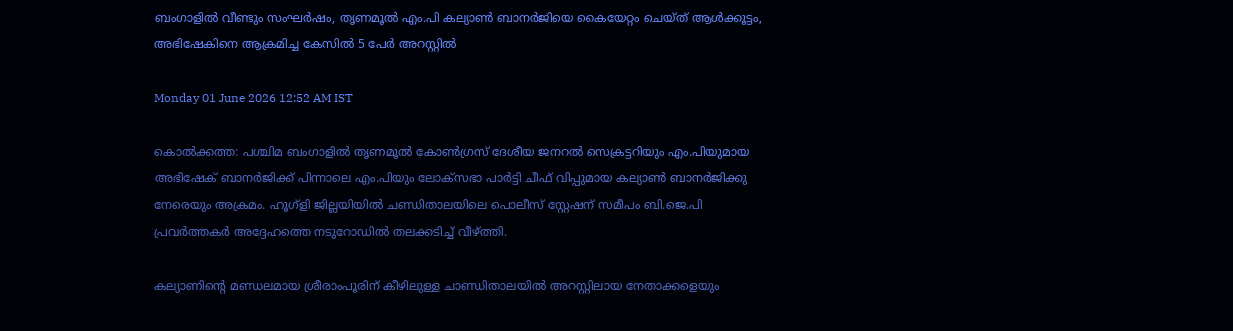ബംഗാളിൽ വീണ്ടും സംഘർഷം, തൃണമൂൽ എം.പി കല്യാൺ ബാനർജിയെ കൈയേറ്റം ചെയ്ത് ആൾക്കൂട്ടം, അഭിഷേകിനെ ആക്രമിച്ച കേസിൽ 5 പേർ അറസ്റ്റിൽ

Monday 01 June 2026 12:52 AM IST

കൊൽക്കത്ത: പശ്ചിമ ബംഗാളിൽ തൃണമൂൽ കോൺഗ്രസ് ദേശീയ ജനറൽ സെക്രട്ടറിയും എം.പിയുമായ അഭിഷേക് ബാനർജിക്ക് പിന്നാലെ എം.പിയും ലോക്സഭാ പാർട്ടി ചീഫ് വിപ്പുമായ കല്യാൺ ബാനർജിക്കു നേരെയും അക്രമം. ഹൂഗ്ളി ജില്ലയിയിൽ ചണ്ഡിതാലയിലെ പൊലീസ് സ്റ്റേഷന് സമീപം ബി.ജെ.പി പ്രവർത്തകർ അദ്ദേഹത്തെ നടുറോഡിൽ തലക്കടിച്ച് വീഴ്‌ത്തി.

കല്യാണിന്റെ മണ്ഡലമായ ശ്രീരാംപൂരിന് കീഴിലുള്ള ചാണ്ഡിതാലയിൽ അറസ്റ്റിലായ നേതാക്കളെയും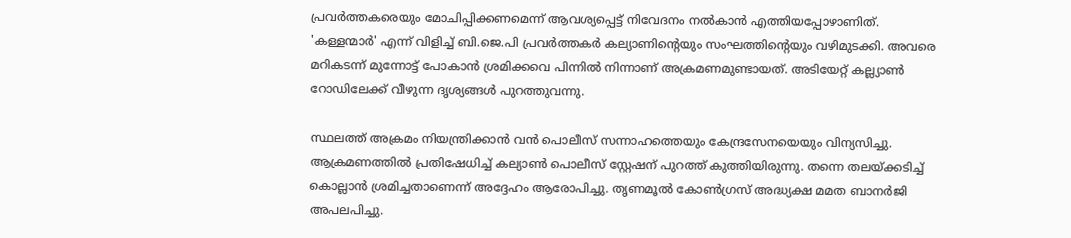പ്രവർത്തകരെയും മോചിപ്പിക്കണമെന്ന് ആവശ്യപ്പെട്ട് നിവേദനം നൽകാൻ എത്തിയപ്പോഴാണിത്. 'കള്ളന്മാർ' എന്ന് വിളിച്ച് ബി.ജെ.പി പ്രവർത്തകർ കല്യാണിന്റെയും സംഘത്തിന്റെയും വഴിമുടക്കി. അവരെ മറികടന്ന് മുന്നോട്ട് പോകാൻ ശ്രമിക്കവെ പിന്നിൽ നിന്നാണ് അക്രമണമുണ്ടായത്. അടിയേറ്റ് കല്ല്യാൺ റോഡിലേക്ക് വീഴുന്ന ദൃശ്യങ്ങൾ പുറത്തുവന്നു.

സ്ഥലത്ത് അക്രമം നിയന്ത്രിക്കാൻ വൻ പൊലീസ് സന്നാഹത്തെയും കേന്ദ്രസേനയെയും വിന്യസിച്ചു. ആക്രമണത്തിൽ പ്രതിഷേധിച്ച് കല്യാൺ പൊലീസ് സ്റ്റേഷന് പുറത്ത് കുത്തിയിരുന്നു. തന്നെ തലയ്‌ക്കടിച്ച് കൊല്ലാൻ ശ്രമിച്ചതാണെന്ന് അദ്ദേഹം ആരോപിച്ചു. തൃണമൂൽ കോൺഗ്രസ് അദ്ധ്യക്ഷ മമത ബാനർജി അപലപിച്ചു.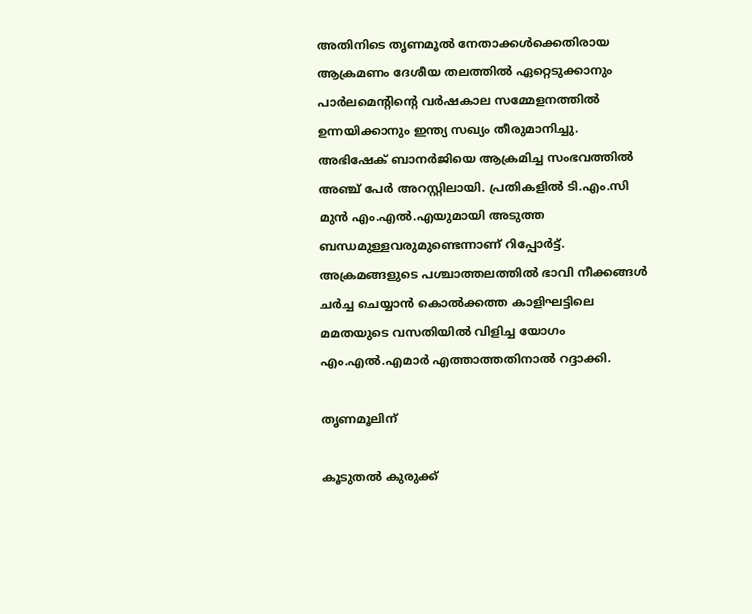അതിനിടെ തൃണമൂൽ നേതാക്കൾക്കെതിരായ ആക്രമണം ദേശീയ തലത്തിൽ ഏറ്റെടുക്കാനും പാർലമെന്റിന്റെ വർഷകാല സമ്മേളനത്തിൽ ഉന്നയിക്കാനും ഇന്ത്യ സഖ്യം തീരുമാനിച്ചു. അഭിഷേക് ബാനർജിയെ ആക്രമിച്ച സംഭവത്തിൽ അഞ്ച് പേർ അറസ്റ്റിലായി. പ്രതികളിൽ ടി.എം.സി മുൻ എം.എൽ.എയുമായി അടുത്ത ബന്ധമുള്ളവരുമുണ്ടെന്നാണ് റിപ്പോർട്ട്. അക്രമങ്ങളുടെ പശ്ചാത്തലത്തിൽ ഭാവി നീക്കങ്ങൾ ചർച്ച ചെയ്യാൻ കൊൽക്കത്ത കാളിഘട്ടിലെ മമതയുടെ വസതിയിൽ വിളിച്ച യോഗം എം.എൽ.എമാർ എത്താത്തതിനാൽ റദ്ദാക്കി.

തൃണമൂലിന്

കൂടുതൽ കുരുക്ക്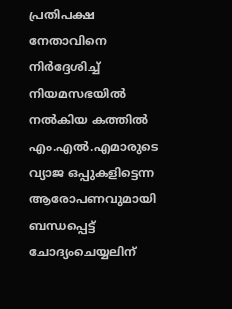പ്രതിപക്ഷ നേതാവിനെ നിർദ്ദേശിച്ച് നിയമസഭയിൽ നൽകിയ കത്തിൽ എം.എൽ.എമാരുടെ വ്യാജ ഒപ്പുകളിട്ടെന്ന ആരോപണവുമായി ബന്ധപ്പെട്ട് ചോദ്യംചെയ്യലിന്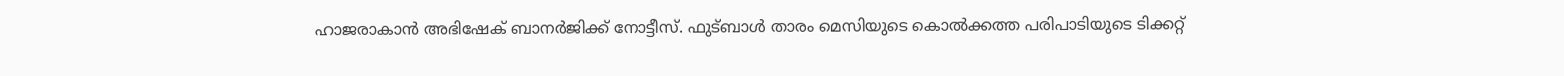ഹാജരാകാൻ അഭിഷേക് ബാനർജിക്ക് നോട്ടീസ്. ഫുട്ബാൾ താരം മെസിയുടെ കൊൽക്കത്ത പരിപാടിയുടെ ടിക്കറ്റ്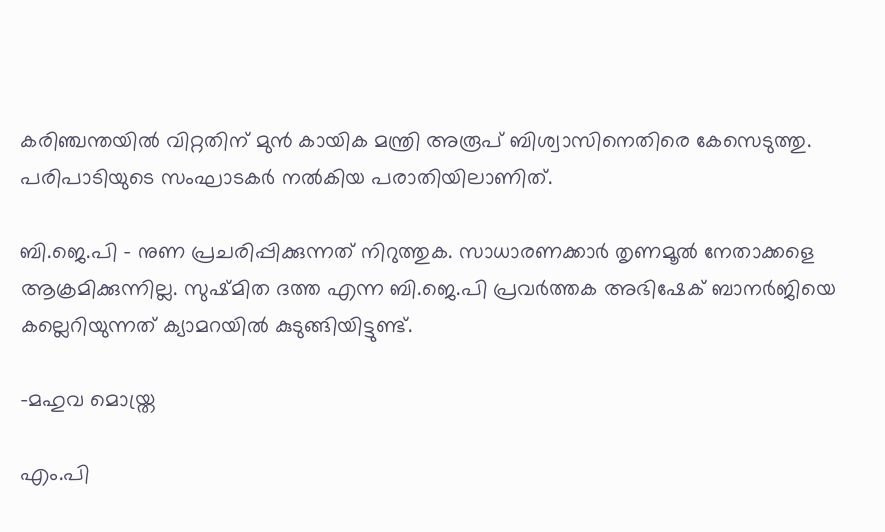കരിഞ്ചന്തയിൽ വിറ്റതിന് മുൻ കായിക മന്ത്രി അരൂപ് ബിശ്വാസിനെതിരെ കേസെടുത്തു. പരിപാടിയുടെ സംഘാടകർ നൽകിയ പരാതിയിലാണിത്.

ബി.ജെ.പി - നുണ പ്രചരിപ്പിക്കുന്നത് നിറുത്തുക. സാധാരണക്കാർ തൃണമൂൽ നേതാക്കളെ ആക്രമിക്കുന്നില്ല. സുഷ്മിത ദത്ത എന്ന ബി.ജെ.പി പ്രവർത്തക അഭിഷേക് ബാനർജിയെ കല്ലെറിയുന്നത് ക്യാമറയിൽ കുടുങ്ങിയിട്ടുണ്ട്.

-മഹുവ മൊയ്ത്ര

എം.പി